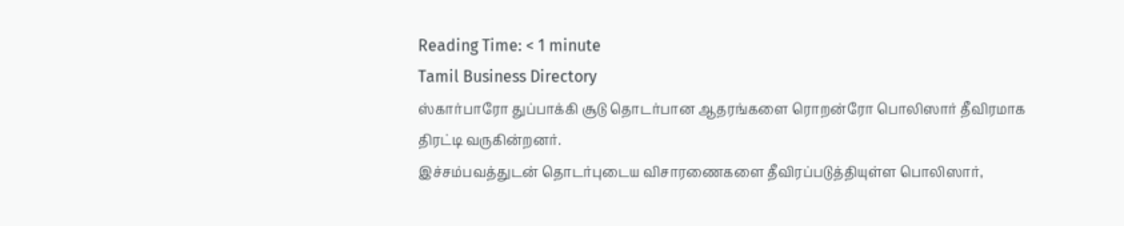Reading Time: < 1 minute
Tamil Business Directory
ஸ்கார்பாரோ துப்பாக்கி சூடு தொடர்பான ஆதரங்களை ரொறன்ரோ பொலிஸார் தீவிரமாக திரட்டி வருகின்றனர்.
இச்சம்பவத்துடன் தொடர்புடைய விசாரணைகளை தீவிரப்படுத்தியுள்ள பொலிஸார்,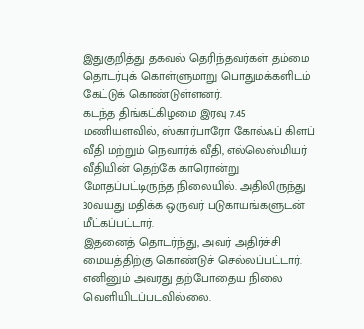இதுகுறித்து தகவல் தெரிந்தவர்கள் தம்மை தொடர்புக் கொள்ளுமாறு பொதுமக்களிடம் கேட்டுக் கொண்டுள்ளனர்.
கடந்த திங்கட்கிழமை இரவு 7.45 மணியளவில், ஸ்கார்பாரோ கோல்ஃப் கிளப் வீதி மற்றும் நெவார்க் வீதி, எல்லெஸ்மியர் வீதியின் தெற்கே காரொன்று மோதப்பட்டிருந்த நிலையில். அதிலிருந்து 30வயது மதிக்க ஒருவர் படுகாயங்களுடன் மீட்கப்பட்டார்.
இதனைத் தொடர்ந்து, அவர் அதிர்ச்சி மையத்திற்கு கொண்டுச் செல்லப்பட்டார். எனினும் அவரது தற்போதைய நிலை வெளியிடப்படவில்லை.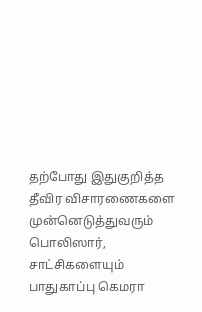தற்போது இதுகுறித்த தீவிர விசாரணைகளை முன்னெடுத்துவரும் பொலிஸார், சாட்சிகளையும் பாதுகாப்பு கெமரா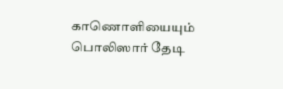காணொளியையும் பொலிஸார் தேடி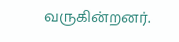வருகின்றனர்.